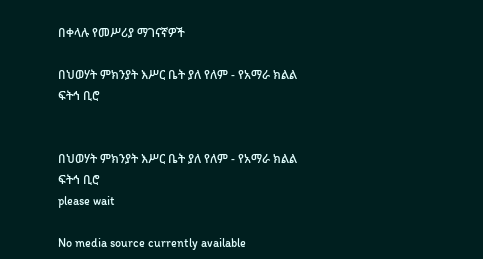በቀላሉ የመሥሪያ ማገናኛዎች

በህወሃት ምክንያት እሥር ቤት ያለ የለም - የአማራ ክልል ፍትኅ ቢሮ


በህወሃት ምክንያት እሥር ቤት ያለ የለም - የአማራ ክልል ፍትኅ ቢሮ
please wait

No media source currently available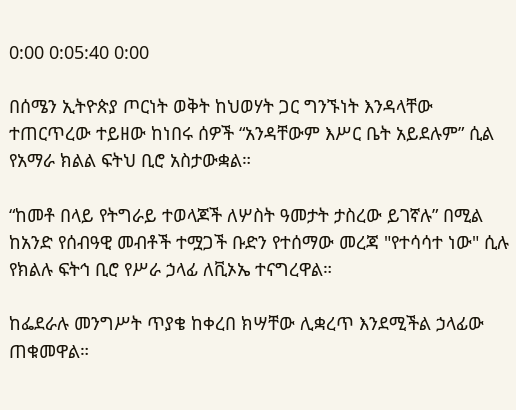0:00 0:05:40 0:00

በሰሜን ኢትዮጵያ ጦርነት ወቅት ከህወሃት ጋር ግንኙነት እንዳላቸው ተጠርጥረው ተይዘው ከነበሩ ሰዎች “አንዳቸውም እሥር ቤት አይደሉም” ሲል የአማራ ክልል ፍትህ ቢሮ አስታውቋል።

“ከመቶ በላይ የትግራይ ተወላጆች ለሦስት ዓመታት ታስረው ይገኛሉ” በሚል ከአንድ የሰብዓዊ መብቶች ተሟጋች ቡድን የተሰማው መረጃ "የተሳሳተ ነው" ሲሉ የክልሉ ፍትኅ ቢሮ የሥራ ኃላፊ ለቪኦኤ ተናግረዋል።

ከፌደራሉ መንግሥት ጥያቄ ከቀረበ ክሣቸው ሊቋረጥ እንደሚችል ኃላፊው ጠቁመዋል።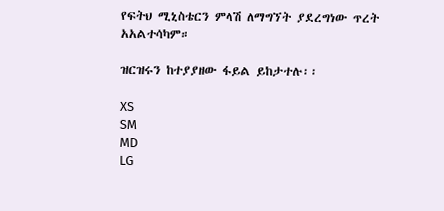የፍትህ ሚኒስቴርን ምላሽ ለማግኘት ያደረግነው ጥረት አአልተሳካም።

ዝርዝሩን ከተያያዘው ፋይል ይከታተሉ፡፡

XS
SM
MD
LG